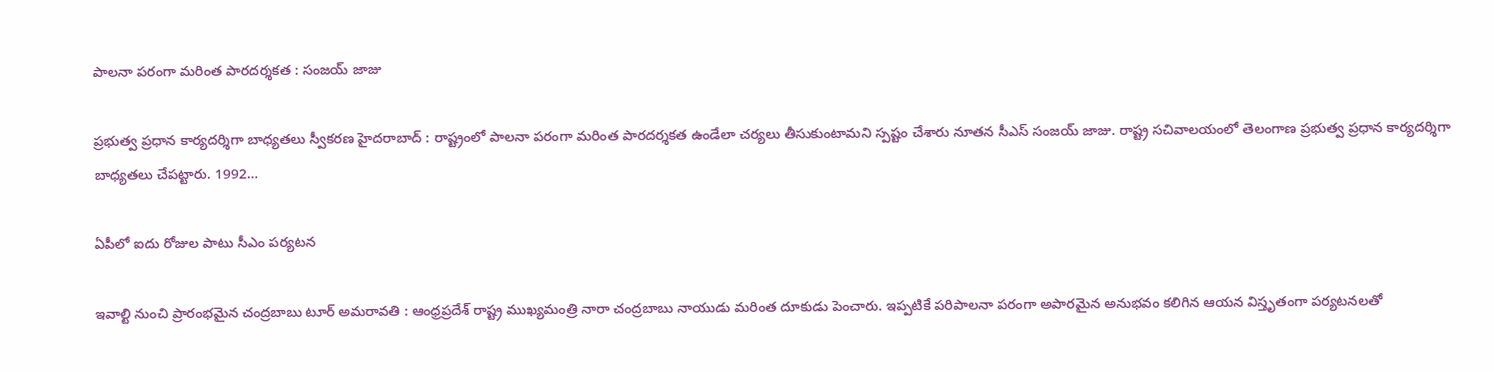పాల‌నా ప‌రంగా మ‌రింత పార‌ద‌ర్శ‌క‌త : సంజ‌య్ జాజు

ప్ర‌భుత్వ ప్ర‌ధాన కార్య‌ద‌ర్శిగా బాధ్య‌త‌లు స్వీక‌ర‌ణ హైద‌రాబాద్ : రాష్ట్రంలో పాల‌నా ప‌రంగా మ‌రింత పార‌ద‌ర్శ‌క‌త ఉండేలా చ‌ర్య‌లు తీసుకుంటామ‌ని స్ప‌ష్టం చేశారు నూత‌న సీఎస్ సంజ‌య్ జాజు. రాష్ట్ర స‌చివాల‌యంలో తెలంగాణ ప్రభుత్వ ప్రధాన కార్యదర్శిగా బాధ్యతలు చేప‌ట్టారు. 1992…

ఏపీలో ఐదు రోజుల పాటు సీఎం ప‌ర్య‌ట‌న

ఇవాల్టి నుంచి ప్రారంభ‌మైన చంద్ర‌బాబు టూర్ అమరావతి : ఆంధ్ర‌ప్ర‌దేశ్ రాష్ట్ర ముఖ్య‌మంత్రి నారా చంద్ర‌బాబు నాయుడు మ‌రింత దూకుడు పెంచారు. ఇప్ప‌టికే ప‌రిపాల‌నా ప‌రంగా అపార‌మైన అనుభ‌వం క‌లిగిన ఆయ‌న విస్తృతంగా ప‌ర్య‌ట‌న‌ల‌తో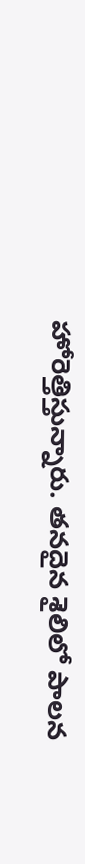హోరెత్తిస్తున్నారు. త‌న‌దైన శైలిలో పాల‌న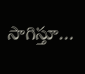సాగిస్తూ…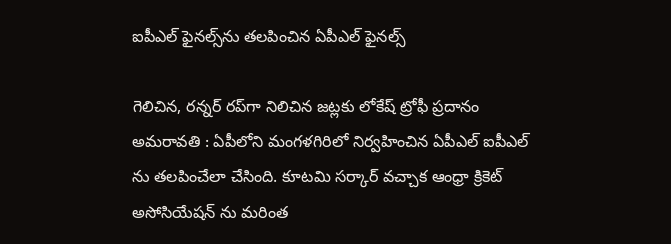ఐపీఎల్ ఫైనల్స్‌ను తలపించిన ఏపీఎల్ ఫైనల్స్

గెలిచిన, రన్నర్ రప్‌గా నిలిచిన జట్లకు లోకేష్ ట్రోఫీ ప్రదానం అమ‌రావ‌తి : ఏపీలోని మంగ‌ళ‌గిరిలో నిర్వ‌హించిన ఏపీఎల్ ఐపీఎల్ ను త‌ల‌పించేలా చేసింది. కూట‌మి స‌ర్కార్ వ‌చ్చాక ఆంధ్రా క్రికెట్ అసోసియేష‌న్ ను మ‌రింత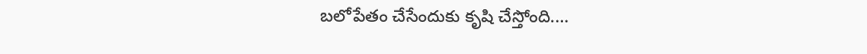బ‌లోపేతం చేసేందుకు కృషి చేస్తోంది.…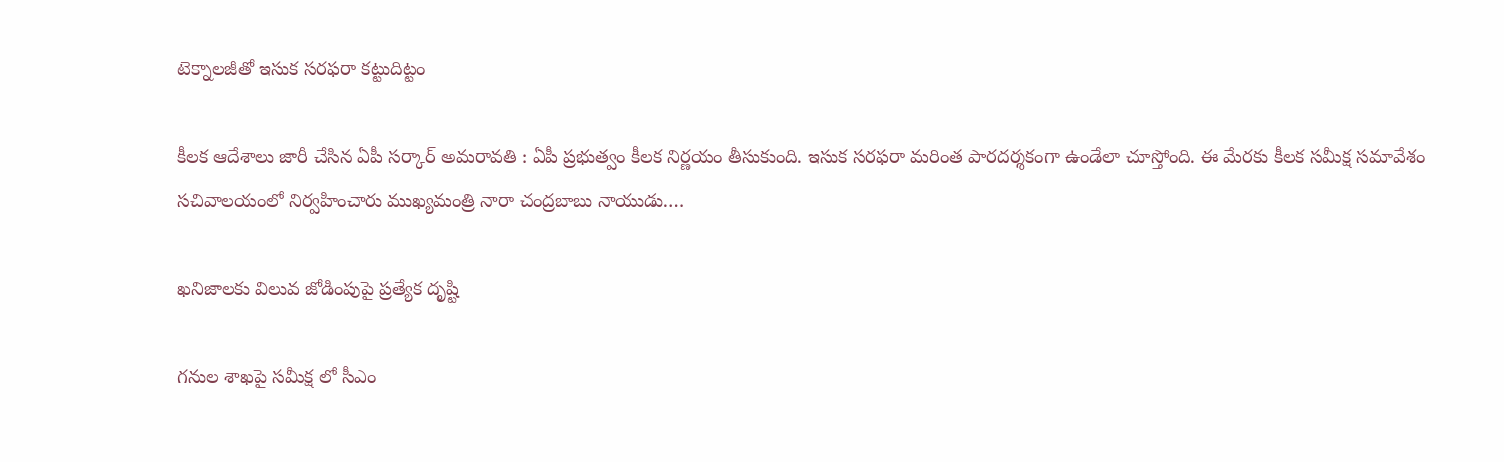టెక్నాలజీతో ఇసుక సరఫరా కట్టుదిట్టం

కీల‌క ఆదేశాలు జారీ చేసిన ఏపీ స‌ర్కార్ అమ‌రావ‌తి : ఏపీ ప్ర‌భుత్వం కీల‌క నిర్ణ‌యం తీసుకుంది. ఇసుక స‌ర‌ఫ‌రా మ‌రింత పార‌దర్శ‌కంగా ఉండేలా చూస్తోంది. ఈ మేర‌కు కీల‌క స‌మీక్ష స‌మావేశం స‌చివాల‌యంలో నిర్వ‌హించారు ముఖ్య‌మంత్రి నారా చంద్ర‌బాబు నాయుడు.…

ఖనిజాలకు విలువ జోడింపుపై ప్రత్యేక దృష్టి

గనుల శాఖపై సమీక్ష లో సీఎం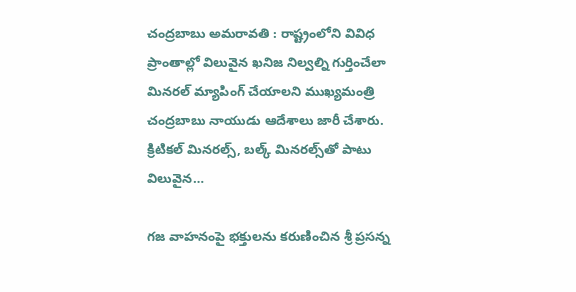చంద్రబాబు అమరావతి : రాష్ట్రంలోని వివిధ ప్రాంతాల్లో విలువైన ఖనిజ నిల్వల్ని గుర్తించేలా మినరల్ మ్యాపింగ్ చేయాలని ముఖ్యమంత్రి చంద్రబాబు నాయుడు ఆదేశాలు జారీ చేశారు. క్రిటికల్ మినరల్స్, బల్క్ మినరల్స్‌తో పాటు విలువైన…

గజ వాహనంపై భక్తులను కరుణించిన‌ శ్రీ ప్రసన్న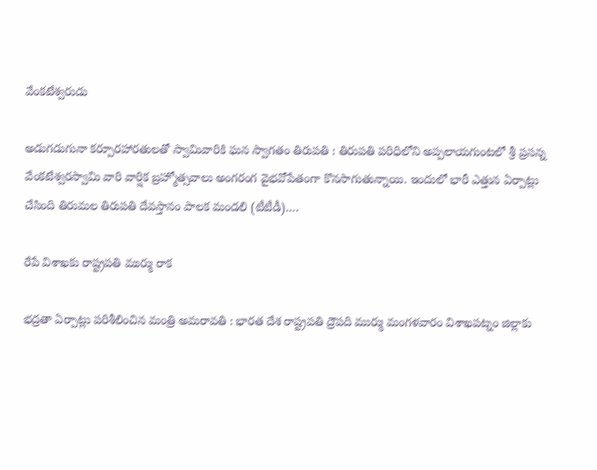వేంకటేశ్వరుడు

అడుగడుగునా కర్పూరహారతులతో స్వామివారికి ఘన స్వాగతం తిరుపతి : తిరుప‌తి ప‌రిధిలోని అప్పలాయగుంటలో శ్రీ ప్రసన్న వేంకటేశ్వరస్వామి వారి వార్షిక బ్రహ్మోత్సవాలు అంగ‌రంగ వైభ‌వోపేతంగా కొన‌సాగుతున్నాయి. ఇందులో భారీ ఎత్తున ఏర్పాట్లు చేసింది తిరుమ‌ల తిరుప‌తి దేవ‌స్తానం పాల‌క మండ‌లి (టీటీడీ).…

రేపే విశాఖ‌కు రాష్ట్ర‌ప‌తి ముర్ము రాక

భ‌ద్ర‌తా ఏర్పాట్లు ప‌రిశీలించిన మంత్రి అమ‌రావ‌తి : భార‌త దేశ రాష్ట్ర‌ప‌తి ద్రౌప‌ది ముర్ము మంగ‌ళ‌వారం విశాఖ‌ప‌ట్నం జిల్లాకు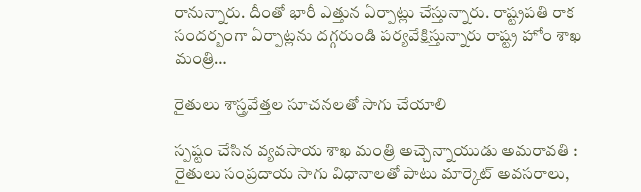రానున్నారు. దీంతో భారీ ఎత్తున ఏర్పాట్లు చేస్తున్నారు. రాష్ట్ర‌ప‌తి రాక సంద‌ర్బంగా ఏర్పాట్ల‌ను ద‌గ్గ‌రుండి ప‌ర్య‌వేక్షిస్తున్నారు రాష్ట్ర హోం శాఖ మంత్రి…

రైతులు శాస్త్ర‌వేత్త‌ల సూచ‌న‌లతో సాగు చేయాలి

స్ప‌ష్టం చేసిన వ్య‌వ‌సాయ శాఖ మంత్రి అచ్చెన్నాయుడు అమ‌రావ‌తి : రైతులు సంప్రదాయ సాగు విధానాలతో పాటు మార్కెట్ అవసరాలు,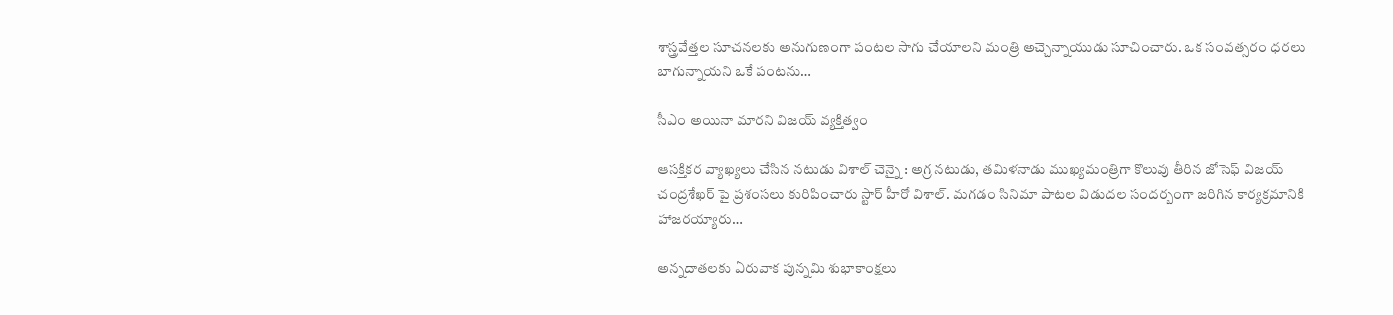శాస్త్రవేత్తల సూచనలకు అనుగుణంగా పంటల సాగు చేయాలని మంత్రి అచ్చెన్నాయుడు సూచించారు. ఒక సంవత్సరం ధరలు బాగున్నాయని ఒకే పంటను…

సీఎం అయినా మార‌ని విజ‌య్ వ్య‌క్తిత్వం

ఆస‌క్తిక‌ర వ్యాఖ్య‌లు చేసిన న‌టుడు విశాల్ చెన్నై : అగ్ర న‌టుడు, త‌మిళ‌నాడు ముఖ్య‌మంత్రిగా కొలువు తీరిన జోసెఫ్ విజ‌య్ చంద్ర‌శేఖ‌ర్ పై ప్ర‌శంస‌లు కురిపించారు స్టార్ హీరో విశాల్. మ‌గ‌డం సినిమా పాట‌ల విడుద‌ల సంద‌ర్బంగా జ‌రిగిన కార్య‌క్ర‌మానికి హాజ‌ర‌య్యారు…

అన్నదాతలకు ఏరువాక పున్నమి శుభాకాంక్షలు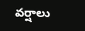వ‌ర్షాలు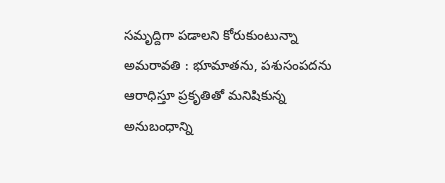స‌మృద్దిగా పడాల‌ని కోరుకుంటున్నా అమ‌రావ‌తి : భూమాతను, పశుసంపదను ఆరాధిస్తూ ప్రకృతితో మనిషికున్న అనుబంధాన్ని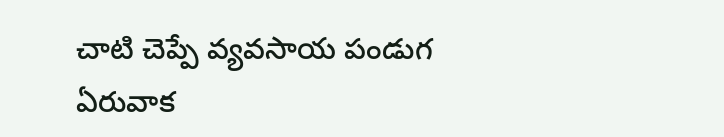చాటి చెప్పే వ్యవసాయ పండుగ ఏరువాక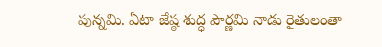పున్నమి. ఏటా జేష్ఠ శుద్ధ పౌర్ణమి నాడు రైతులంతా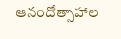ఆనందోత్సాహాల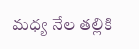మధ్య నేల తల్లికి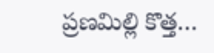ప్రణమిల్లి కొత్త…